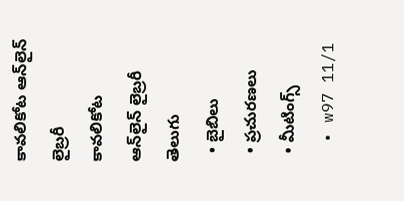కావలికోట ఆన్‌లైన్‌ లైబ్రరీ
కావలికోట
ఆన్‌లైన్‌ లైబ్రరీ
తెలుగు
  • బైబిలు
  • ప్రచురణలు
  • మీటింగ్స్‌
  • w97 11/1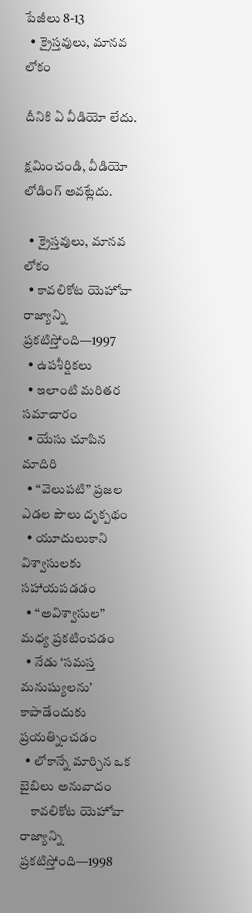పేజీలు 8-13
  • క్రైస్తవులు, మానవ లోకం

దీనికి ఏ వీడియో లేదు.

క్షమించండి, వీడియో లోడింగ్‌ అవట్లేదు.

  • క్రైస్తవులు, మానవ లోకం
  • కావలికోట యెహోవా రాజ్యాన్ని ప్రకటిస్తోంది—1997
  • ఉపశీర్షికలు
  • ఇలాంటి మరితర సమాచారం
  • యేసు చూపిన మాదిరి
  • “వెలుపటి” ప్రజల ఎడల పౌలు దృక్పథం
  • యూదులుకాని విశ్వాసులకు సహాయపడడం
  • “అవిశ్వాసుల” మధ్య ప్రకటించడం
  • నేడు ‘సమస్త మనుష్యులను’ కాపాడేందుకు ప్రయత్నించడం
  • లోకాన్నే మార్చిన ఒక బైబిలు అనువాదం
    కావలికోట యెహోవా రాజ్యాన్ని ప్రకటిస్తోంది—1998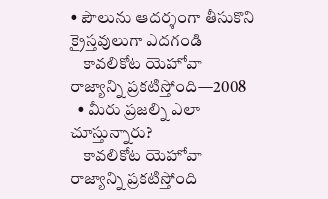• పౌలును ఆదర్శంగా తీసుకొని క్రైస్తవులుగా ఎదగండి
    కావలికోట యెహోవా రాజ్యాన్ని ప్రకటిస్తోంది—2008
  • మీరు ప్రజల్ని ఎలా చూస్తున్నారు?
    కావలికోట యెహోవా రాజ్యాన్ని ప్రకటిస్తోంది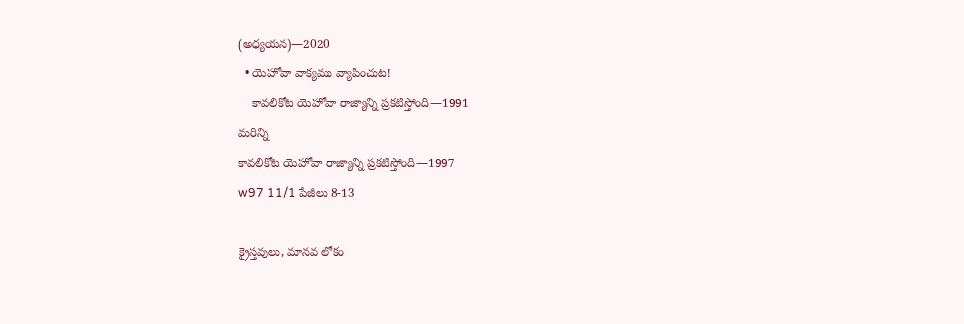(అధ్యయన)—2020
  • యెహోవా వాక్యము వ్యాపించుట!
    కావలికోట యెహోవా రాజ్యాన్ని ప్రకటిస్తోంది—1991
మరిన్ని
కావలికోట యెహోవా రాజ్యాన్ని ప్రకటిస్తోంది—1997
w97 11/1 పేజీలు 8-13

క్రైస్తవులు, మానవ లోకం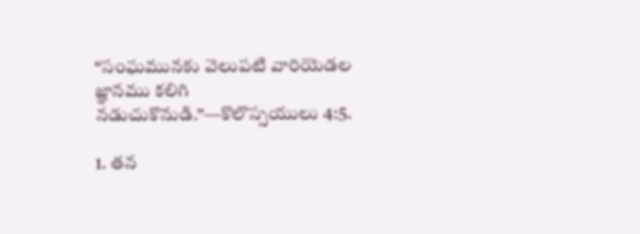“సంఘమునకు వెలుపటి వారియెడల జ్ఞానము కలిగి నడుచుకొనుడి.”—కొలొస్సయులు 4:5.

1. తన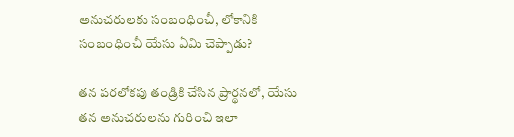అనుచరులకు సంబంధించీ, లోకానికి సంబంధించీ యేసు ఏమి చెప్పాడు?

తన పరలోకపు తండ్రికి చేసిన ప్రార్థనలో, యేసు తన అనుచరులను గురించి ఇలా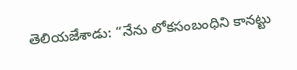తెలియజేశాడు: “నేను లోకసంబంధిని కానట్టు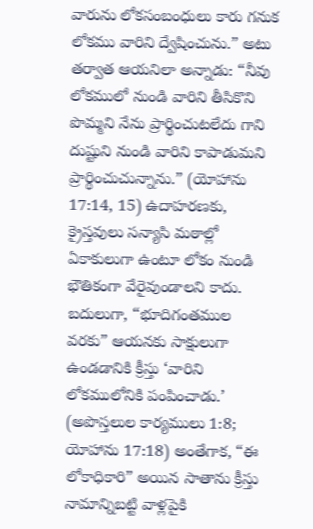వారును లోకసంబంధులు కారు గనుక లోకము వారిని ద్వేషించును.” అటు తర్వాత ఆయనిలా అన్నాడు: “నీవు లోకములో నుండి వారిని తీసికొని పొమ్మని నేను ప్రార్థించుటలేదు గాని దుష్టుని నుండి వారిని కాపాడుమని ప్రార్థించుచున్నాను.” (యోహాను 17:14, 15) ఉదాహరణకు, క్రైస్తవులు సన్యాసి మఠాల్లో ఏకాకులుగా ఉంటూ లోకం నుండి భౌతికంగా వేరైవుండాలని కాదు. బదులుగా, “భూదిగంతముల వరకు” ఆయనకు సాక్షులుగా ఉండడానికి క్రీస్తు ‘వారిని లోకములోనికి పంపించాడు.’ (అపొస్తలుల కార్యములు 1:8; యోహాను 17:18) అంతేగాక, “ఈ లోకాధికారి” అయిన సాతాను క్రీస్తు నామాన్నిబట్టి వాళ్లపైకి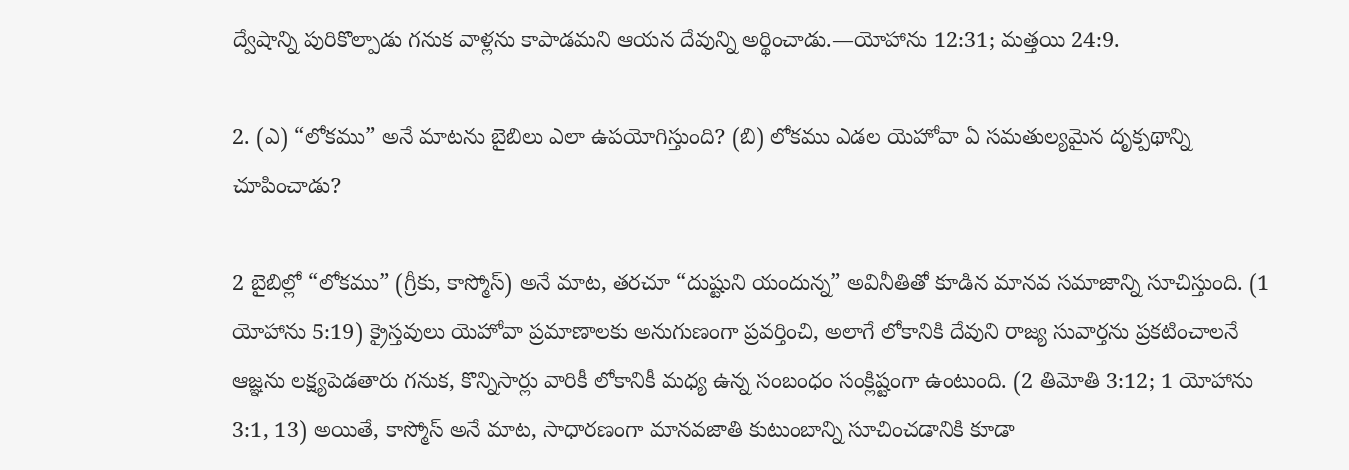ద్వేషాన్ని పురికొల్పాడు గనుక వాళ్లను కాపాడమని ఆయన దేవున్ని అర్థించాడు.—యోహాను 12:31; మత్తయి 24:9.

2. (ఎ) “లోకము” అనే మాటను బైబిలు ఎలా ఉపయోగిస్తుంది? (బి) లోకము ఎడల యెహోవా ఏ సమతుల్యమైన దృక్పథాన్ని చూపించాడు?

2 బైబిల్లో “లోకము” (గ్రీకు, కాస్మోస్‌) అనే మాట, తరచూ “దుష్టుని యందున్న” అవినీతితో కూడిన మానవ సమాజాన్ని సూచిస్తుంది. (1 యోహాను 5:19) క్రైస్తవులు యెహోవా ప్రమాణాలకు అనుగుణంగా ప్రవర్తించి, అలాగే లోకానికి దేవుని రాజ్య సువార్తను ప్రకటించాలనే ఆజ్ఞను లక్ష్యపెడతారు గనుక, కొన్నిసార్లు వారికీ లోకానికీ మధ్య ఉన్న సంబంధం సంక్లిష్టంగా ఉంటుంది. (2 తిమోతి 3:12; 1 యోహాను 3:1, 13) అయితే, కాస్మోస్‌ అనే మాట, సాధారణంగా మానవజాతి కుటుంబాన్ని సూచించడానికి కూడా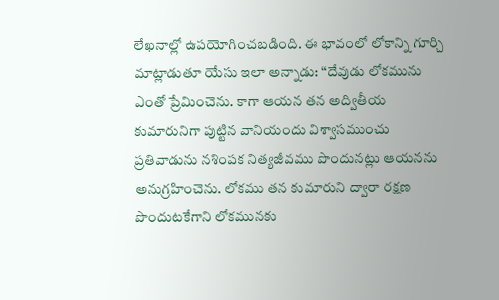లేఖనాల్లో ఉపయోగించబడింది. ఈ భావంలో లోకాన్ని గూర్చి మాట్లాడుతూ యేసు ఇలా అన్నాడు: “దేవుడు లోకమును ఎంతో ప్రేమించెను. కాగా ఆయన తన అద్వితీయ కుమారునిగా పుట్టిన వానియందు విశ్వాసముంచు ప్రతివాడును నశింపక నిత్యజీవము పొందునట్లు ఆయనను అనుగ్రహించెను. లోకము తన కుమారుని ద్వారా రక్షణ పొందుటకేగాని లోకమునకు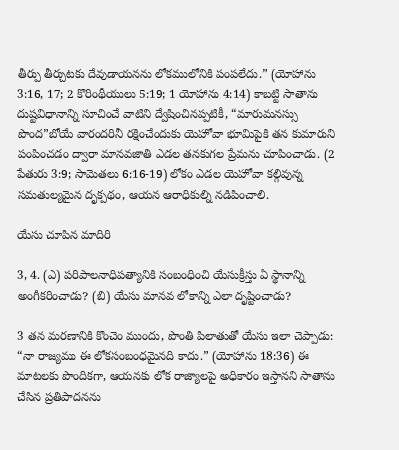తీర్పు తీర్చుటకు దేవుడాయనను లోకములోనికి పంపలేదు.” (యోహాను 3:16, 17; 2 కొరింథీయులు 5:19; 1 యోహాను 4:14) కాబట్టి సాతాను దుష్టవిధానాన్ని సూచించే వాటిని ద్వేషించినప్పటికీ, “మారుమనస్సు పొంద”బోయే వారందరినీ రక్షించేందుకు యెహోవా భూమిపైకి తన కుమారుని పంపించడం ద్వారా మానవజాతి ఎడల తనకుగల ప్రేమను చూపించాడు. (2 పేతురు 3:9; సామెతలు 6:16-19) లోకం ఎడల యెహోవా కల్గివున్న సమతుల్యమైన దృక్పథం, ఆయన ఆరాధికుల్ని నడిపించాలి.

యేసు చూపిన మాదిరి

3, 4. (ఎ) పరిపాలనాధిపత్యానికి సంబంధించి యేసుక్రీస్తు ఏ స్థానాన్ని అంగీకరించాడు? (బి) యేసు మానవ లోకాన్ని ఎలా దృష్టించాడు?

3 తన మరణానికి కొంచెం ముందు, పొంతి పిలాతుతో యేసు ఇలా చెప్పాడు: “నా రాజ్యము ఈ లోకసంబంధమైనది కాదు.” (యోహాను 18:36) ఈ మాటలకు పొందికగా, ఆయనకు లోక రాజ్యాలపై అధికారం ఇస్తానని సాతాను చేసిన ప్రతిపాదనను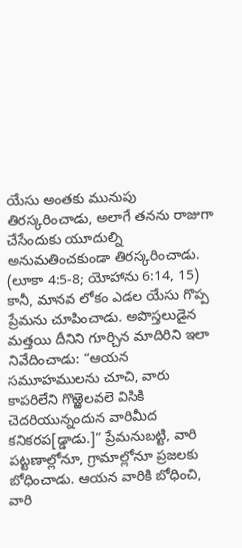యేసు అంతకు మునుపు తిరస్కరించాడు, అలాగే తనను రాజుగా చేసేందుకు యూదుల్ని అనుమతించకుండా తిరస్కరించాడు. (లూకా 4:5-8; యోహాను 6:14, 15) కానీ, మానవ లోకం ఎడల యేసు గొప్ప ప్రేమను చూపించాడు. అపొస్తలుడైన మత్తయి దీనిని గూర్చిన మాదిరిని ఇలా నివేదించాడు: “ఆయన సమూహములను చూచి, వారు కాపరిలేని గొఱ్ఱెలవలె విసికి చెదరియున్నందున వారిమీద కనికరప[డ్డాడు.]” ప్రేమనుబట్టి, వారి పట్టణాల్లోనూ, గ్రామాల్లోనూ ప్రజలకు బోధించాడు. ఆయన వారికి బోధించి, వారి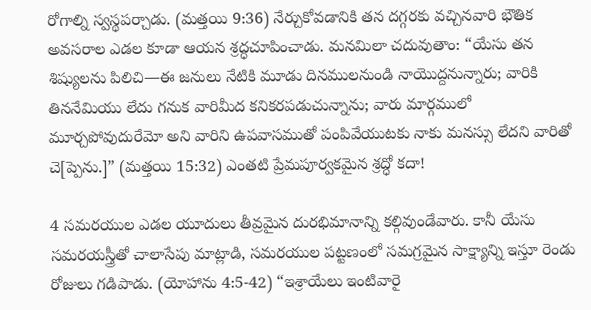రోగాల్ని స్వస్థపర్చాడు. (మత్తయి 9:36) నేర్చుకోవడానికి తన దగ్గరకు వచ్చినవారి భౌతిక అవసరాల ఎడల కూడా ఆయన శ్రద్ధచూపించాడు. మనమిలా చదువుతాం: “యేసు తన శిష్యులను పిలిచి—ఈ జనులు నేటికి మూడు దినములనుండి నాయొద్దనున్నారు; వారికి తిననేమియు లేదు గనుక వారిమీద కనికరపడుచున్నాను; వారు మార్గములో మూర్చపోవుదురేమో అని వారిని ఉపవాసముతో పంపివేయుటకు నాకు మనస్సు లేదని వారితో చె[ప్పెను.]” (మత్తయి 15:32) ఎంతటి ప్రేమపూర్వకమైన శ్రద్ధో కదా!

4 సమరయుల ఎడల యూదులు తీవ్రమైన దురభిమానాన్ని కల్గివుండేవారు. కానీ యేసు సమరయస్త్రీతో చాలాసేపు మాట్లాడి, సమరయుల పట్టణంలో సమగ్రమైన సాక్ష్యాన్ని ఇస్తూ రెండు రోజులు గడిపాడు. (యోహాను 4:5-42) “ఇశ్రాయేలు ఇంటివారై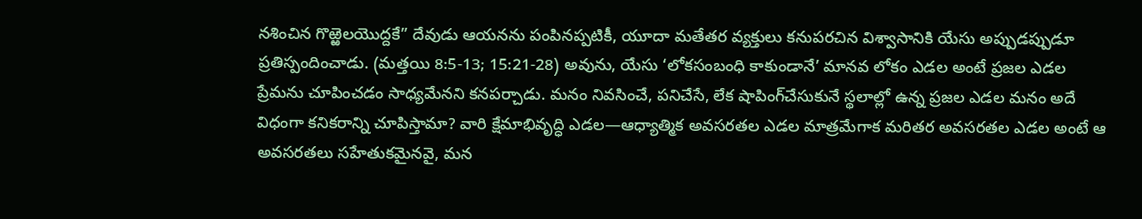నశించిన గొఱ్ఱెలయొద్దకే” దేవుడు ఆయనను పంపినప్పటికీ, యూదా మతేతర వ్యక్తులు కనుపరచిన విశ్వాసానికి యేసు అప్పుడప్పుడూ ప్రతిస్పందించాడు. (మత్తయి 8:5-13; 15:21-28) అవును, యేసు ‘లోకసంబంధి కాకుండానే’ మానవ లోకం ఎడల అంటే ప్రజల ఎడల ప్రేమను చూపించడం సాధ్యమేనని కనపర్చాడు. మనం నివసించే, పనిచేసే, లేక షాపింగ్‌చేసుకునే స్థలాల్లో ఉన్న ప్రజల ఎడల మనం అదే విధంగా కనికరాన్ని చూపిస్తామా? వారి క్షేమాభివృద్ధి ఎడల—ఆధ్యాత్మిక అవసరతల ఎడల మాత్రమేగాక మరితర అవసరతల ఎడల అంటే ఆ అవసరతలు సహేతుకమైనవై, మన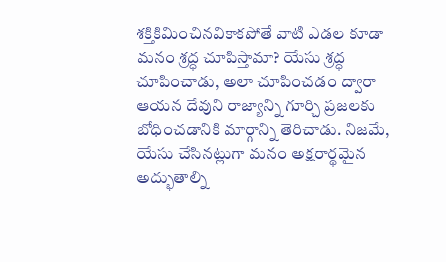శక్తికిమించినవికాకపోతే వాటి ఎడల కూడా మనం శ్రద్ధ చూపిస్తామా? యేసు శ్రద్ధ చూపించాడు, అలా చూపించడం ద్వారా ఆయన దేవుని రాజ్యాన్ని గూర్చి ప్రజలకు బోధించడానికి మార్గాన్ని తెరిచాడు. నిజమే, యేసు చేసినట్లుగా మనం అక్షరార్థమైన అద్భుతాల్ని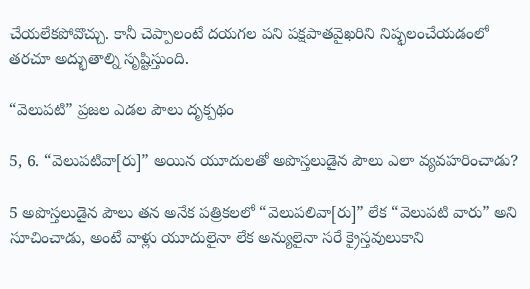చేయలేకపోవొచ్చు. కానీ చెప్పాలంటే దయగల పని పక్షపాతవైఖరిని నిష్ఫలంచేయడంలో తరచూ అద్భుతాల్ని సృష్టిస్తుంది.

“వెలుపటి” ప్రజల ఎడల పౌలు దృక్పథం

5, 6. “వెలుపటివా[రు]” అయిన యూదులతో అపొస్తలుడైన పౌలు ఎలా వ్యవహరించాడు?

5 అపొస్తలుడైన పౌలు తన అనేక పత్రికలలో “వెలుపలివా[రు]” లేక “వెలుపటి వారు” అని సూచించాడు, అంటే వాళ్లు యూదులైనా లేక అన్యులైనా సరే క్రైస్తవులుకాని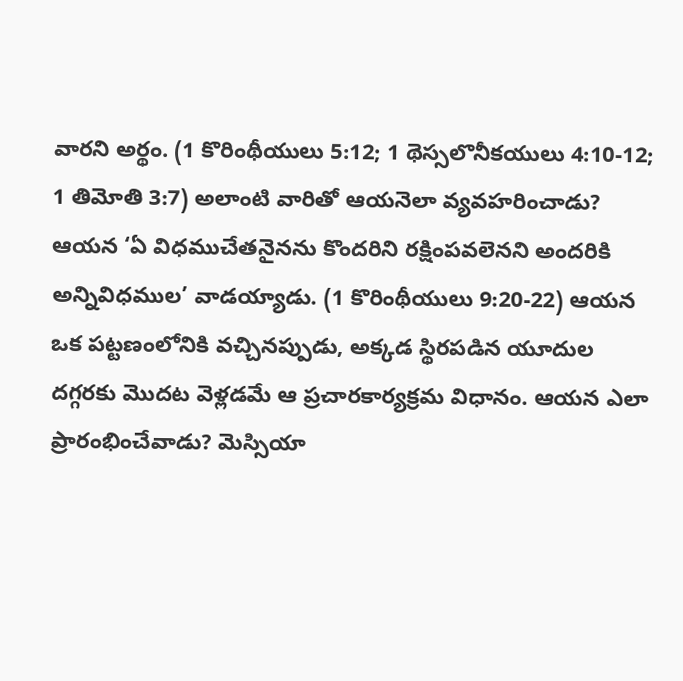వారని అర్థం. (1 కొరింథీయులు 5:12; 1 థెస్సలొనీకయులు 4:10-12; 1 తిమోతి 3:7) అలాంటి వారితో ఆయనెలా వ్యవహరించాడు? ఆయన ‘ఏ విధముచేతనైనను కొందరిని రక్షింపవలెనని అందరికి అన్నివిధముల’ వాడయ్యాడు. (1 కొరింథీయులు 9:20-22) ఆయన ఒక పట్టణంలోనికి వచ్చినప్పుడు, అక్కడ స్థిరపడిన యూదుల దగ్గరకు మొదట వెళ్లడమే ఆ ప్రచారకార్యక్రమ విధానం. ఆయన ఎలా ప్రారంభించేవాడు? మెస్సియా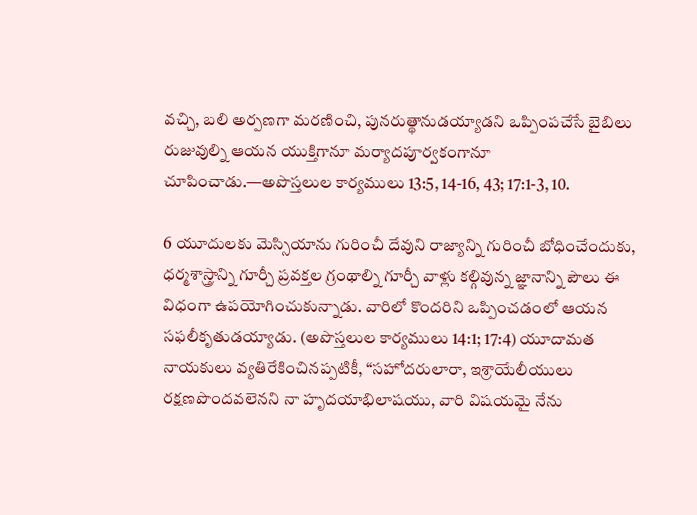వచ్చి, బలి అర్పణగా మరణించి, పునరుత్థానుడయ్యాడని ఒప్పింపచేసే బైబిలు రుజువుల్ని ఆయన యుక్తిగానూ మర్యాదపూర్వకంగానూ చూపించాడు.—అపొస్తలుల కార్యములు 13:5, 14-16, 43; 17:1-3, 10.

6 యూదులకు మెస్సియాను గురించీ దేవుని రాజ్యాన్ని గురించీ బోధించేందుకు, ధర్మశాస్త్రాన్ని గూర్చీ ప్రవక్తల గ్రంథాల్ని గూర్చీ వాళ్లు కల్గివున్న జ్ఞానాన్ని పౌలు ఈ విధంగా ఉపయోగించుకున్నాడు. వారిలో కొందరిని ఒప్పించడంలో ఆయన సఫలీకృతుడయ్యాడు. (అపొస్తలుల కార్యములు 14:1; 17:4) యూదామత నాయకులు వ్యతిరేకించినప్పటికీ, “సహోదరులారా, ఇశ్రాయేలీయులు రక్షణపొందవలెనని నా హృదయాభిలాషయు, వారి విషయమై నేను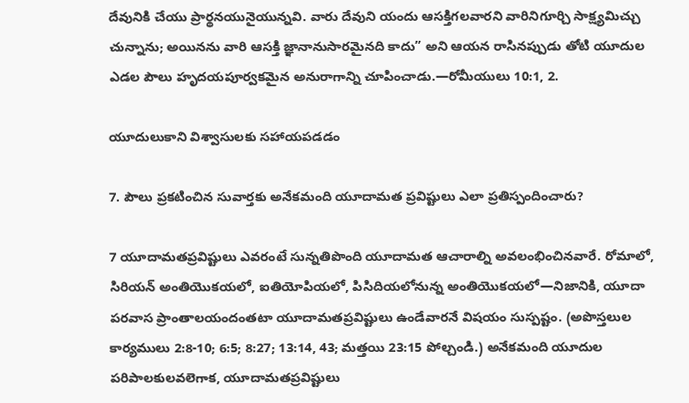దేవునికి చేయు ప్రార్థనయునైయున్నవి. వారు దేవుని యందు ఆసక్తిగలవారని వారినిగూర్చి సాక్ష్యమిచ్చు చున్నాను; అయినను వారి ఆసక్తి జ్ఞానానుసారమైనది కాదు” అని ఆయన రాసినప్పుడు తోటి యూదుల ఎడల పౌలు హృదయపూర్వకమైన అనురాగాన్ని చూపించాడు.—రోమీయులు 10:1, 2.

యూదులుకాని విశ్వాసులకు సహాయపడడం

7. పౌలు ప్రకటించిన సువార్తకు అనేకమంది యూదామత ప్రవిష్టులు ఎలా ప్రతిస్పందించారు?

7 యూదామతప్రవిష్టులు ఎవరంటే సున్నతిపొంది యూదామత ఆచారాల్ని అవలంభించినవారే. రోమాలో, సిరియన్‌ అంతియొకయలో, ఐతియోపియలో, పిసిదియలోనున్న అంతియొకయలో—నిజానికి, యూదా పరవాస ప్రాంతాలయందంతటా యూదామతప్రవిష్టులు ఉండేవారనే విషయం సుస్పష్టం. (అపొస్తలుల కార్యములు 2:8-10; 6:5; 8:27; 13:14, 43; మత్తయి 23:15 పోల్చండి.) అనేకమంది యూదుల పరిపాలకులవలెగాక, యూదామతప్రవిష్టులు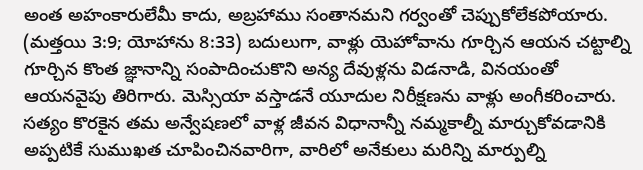అంత అహంకారులేమీ కాదు, అబ్రహాము సంతానమని గర్వంతో చెప్పుకోలేకపోయారు. (మత్తయి 3:9; యోహాను 8:33) బదులుగా, వాళ్లు యెహోవాను గూర్చిన ఆయన చట్టాల్ని గూర్చిన కొంత జ్ఞానాన్ని సంపాదించుకొని అన్య దేవుళ్లను విడనాడి, వినయంతో ఆయనవైపు తిరిగారు. మెస్సియా వస్తాడనే యూదుల నిరీక్షణను వాళ్లు అంగీకరించారు. సత్యం కొరకైన తమ అన్వేషణలో వాళ్ల జీవన విధానాన్నీ నమ్మకాల్నీ మార్చుకోవడానికి అప్పటికే సుముఖత చూపించినవారిగా, వారిలో అనేకులు మరిన్ని మార్పుల్ని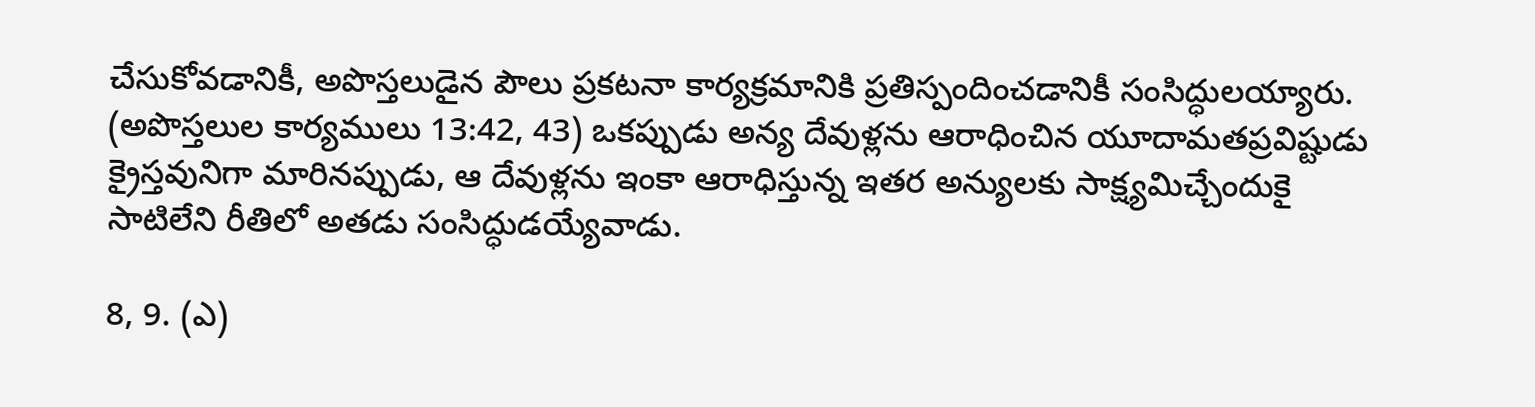చేసుకోవడానికీ, అపొస్తలుడైన పౌలు ప్రకటనా కార్యక్రమానికి ప్రతిస్పందించడానికీ సంసిద్ధులయ్యారు. (అపొస్తలుల కార్యములు 13:42, 43) ఒకప్పుడు అన్య దేవుళ్లను ఆరాధించిన యూదామతప్రవిష్టుడు క్రైస్తవునిగా మారినప్పుడు, ఆ దేవుళ్లను ఇంకా ఆరాధిస్తున్న ఇతర అన్యులకు సాక్ష్యమిచ్చేందుకై సాటిలేని రీతిలో అతడు సంసిద్ధుడయ్యేవాడు.

8, 9. (ఎ)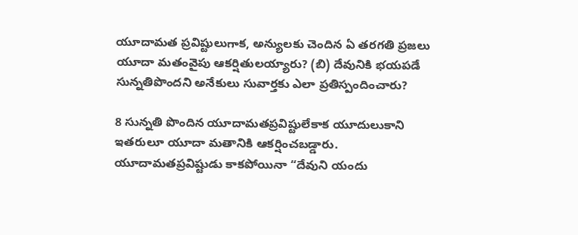యూదామత ప్రవిష్టులుగాక, అన్యులకు చెందిన ఏ తరగతి ప్రజలు యూదా మతంవైపు ఆకర్షితులయ్యారు? (బి) దేవునికి భయపడే సున్నతిపొందని అనేకులు సువార్తకు ఎలా ప్రతిస్పందించారు?

8 సున్నతి పొందిన యూదామతప్రవిష్టులేకాక యూదులుకాని ఇతరులూ యూదా మతానికి ఆకర్షించబడ్డారు. యూదామతప్రవిష్టుడు కాకపోయినా “దేవుని యందు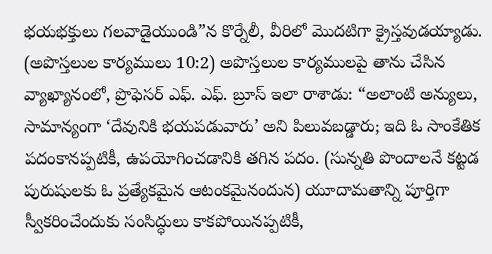భయభక్తులు గలవాడైయుండి”న కొర్నేలీ, వీరిలో మొదటిగా క్రైస్తవుడయ్యాడు. (అపొస్తలుల కార్యములు 10:2) అపొస్తలుల కార్యములపై తాను చేసిన వ్యాఖ్యానంలో, ప్రొఫెసర్‌ ఎఫ్‌. ఎఫ్‌. బ్రూస్‌ ఇలా రాశాడు: “అలాంటి అన్యులు, సామాన్యంగా ‘దేవునికి భయపడువారు’ అని పిలువబడ్డారు; ఇది ఓ సాంకేతిక పదంకానప్పటికీ, ఉపయోగించడానికి తగిన పదం. (సున్నతి పొందాలనే కట్టడ పురుషులకు ఓ ప్రత్యేకమైన ఆటంకమైనందున) యూదామతాన్ని పూర్తిగా స్వీకరించేందుకు సంసిద్ధులు కాకపోయినప్పటికీ,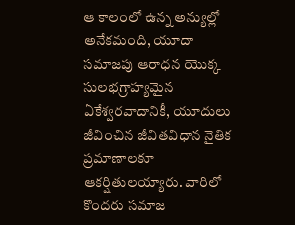ఆ కాలంలో ఉన్న అన్యుల్లో అనేకమంది, యూదా సమాజపు ఆరాధన యొక్క సులభగ్రాహ్యమైన ఏకేశ్వరవాదానికీ, యూదులు జీవించిన జీవితవిధాన నైతిక ప్రమాణాలకూ ఆకర్షితులయ్యారు. వారిలో కొందరు సమాజ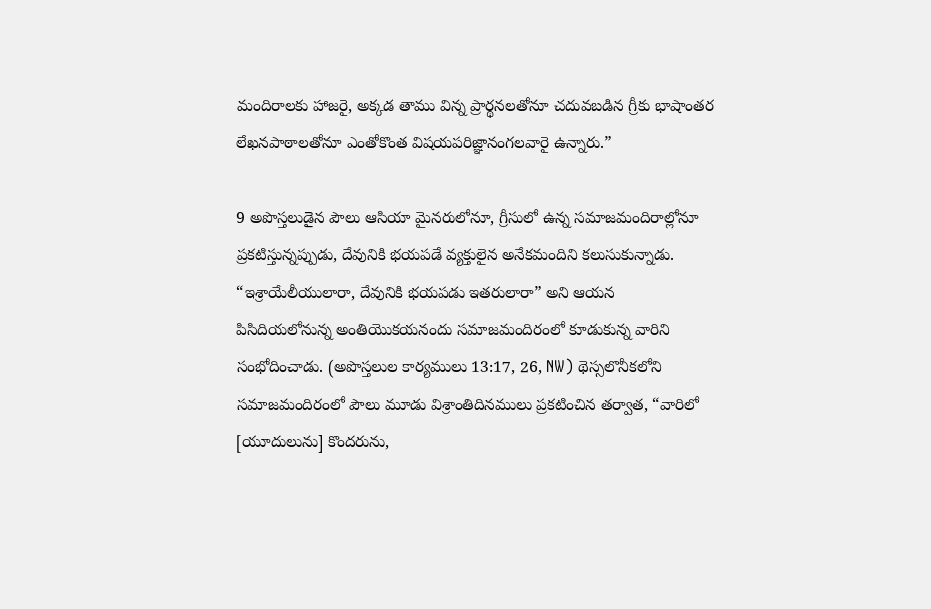మందిరాలకు హాజరై, అక్కడ తాము విన్న ప్రార్థనలతోనూ చదువబడిన గ్రీకు భాషాంతర లేఖనపాఠాలతోనూ ఎంతోకొంత విషయపరిజ్ఞానంగలవారై ఉన్నారు.”

9 అపొస్తలుడైన పౌలు ఆసియా మైనరులోనూ, గ్రీసులో ఉన్న సమాజమందిరాల్లోనూ ప్రకటిస్తున్నప్పుడు, దేవునికి భయపడే వ్యక్తులైన అనేకమందిని కలుసుకున్నాడు. “ఇశ్రాయేలీయులారా, దేవునికి భయపడు ఇతరులారా” అని ఆయన పిసిదియలోనున్న అంతియొకయనందు సమాజమందిరంలో కూడుకున్న వారిని సంభోదించాడు. (అపొస్తలుల కార్యములు 13:17, 26, NW) థెస్సలొనీకలోని సమాజమందిరంలో పౌలు మూడు విశ్రాంతిదినములు ప్రకటించిన తర్వాత, “వారిలో [యూదులును] కొందరును,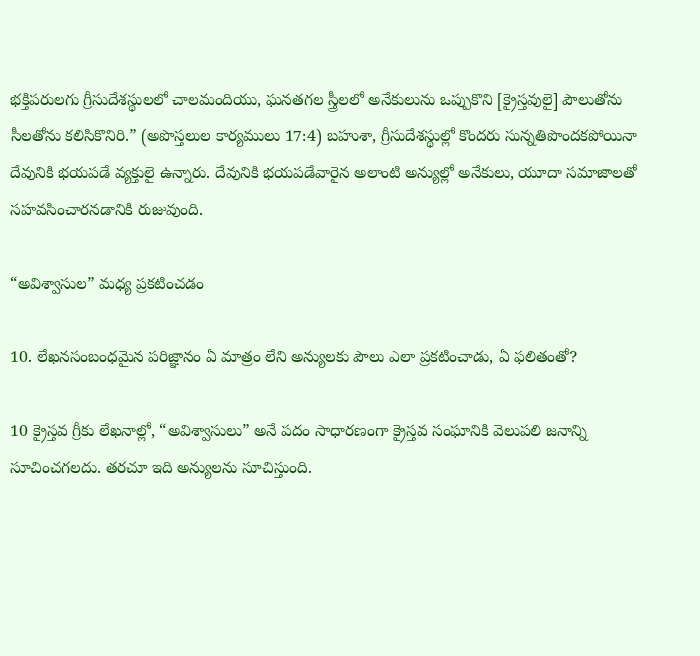భక్తిపరులగు గ్రీసుదేశస్థులలో చాలమందియు, ఘనతగల స్త్రీలలో అనేకులును ఒప్పుకొని [క్రైస్తవులై] పౌలుతోను సీలతోను కలిసికొనిరి.” (అపొస్తలుల కార్యములు 17:4) బహుశా, గ్రీసుదేశస్థుల్లో కొందరు సున్నతిపొందకపోయినా దేవునికి భయపడే వ్యక్తులై ఉన్నారు. దేవునికి భయపడేవారైన అలాంటి అన్యుల్లో అనేకులు, యూదా సమాజాలతో సహవసించారనడానికి రుజువుంది.

“అవిశ్వాసుల” మధ్య ప్రకటించడం

10. లేఖనసంబంధమైన పరిజ్ఞానం ఏ మాత్రం లేని అన్యులకు పౌలు ఎలా ప్రకటించాడు, ఏ ఫలితంతో?

10 క్రైస్తవ గ్రీకు లేఖనాల్లో, “అవిశ్వాసులు” అనే పదం సాధారణంగా క్రైస్తవ సంఘానికి వెలుపలి జనాన్ని సూచించగలదు. తరచూ ఇది అన్యులను సూచిస్తుంది.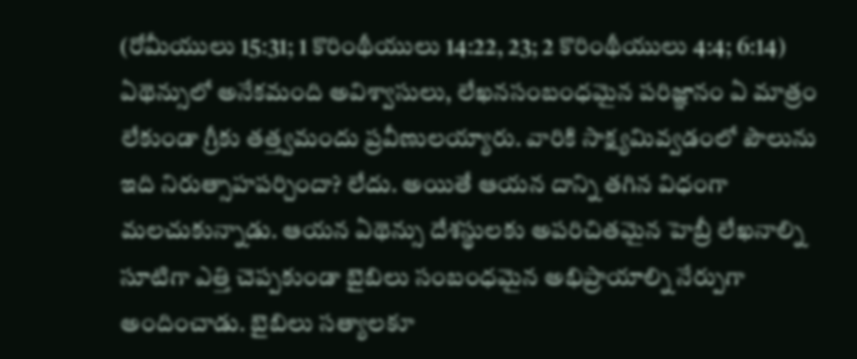(రోమీయులు 15:31; 1 కొరింథీయులు 14:22, 23; 2 కొరింథీయులు 4:4; 6:14) ఏథెన్సులో అనేకమంది అవిశ్వాసులు, లేఖనసంబంధమైన పరిజ్ఞానం ఏ మాత్రం లేకుండా గ్రీకు తత్త్వమందు ప్రవీణులయ్యారు. వారికి సాక్ష్యమివ్వడంలో పౌలును ఇది నిరుత్సాహపర్చిందా? లేదు. అయితే ఆయన దాన్ని తగిన విధంగా మలచుకున్నాడు. ఆయన ఏథెన్సు దేశస్థులకు అపరిచితమైన హెబ్రీ లేఖనాల్ని సూటిగా ఎత్తి చెప్పకుండా బైబిలు సంబంధమైన అభిప్రాయాల్ని నేర్పుగా అందించాడు. బైబిలు సత్యాలకూ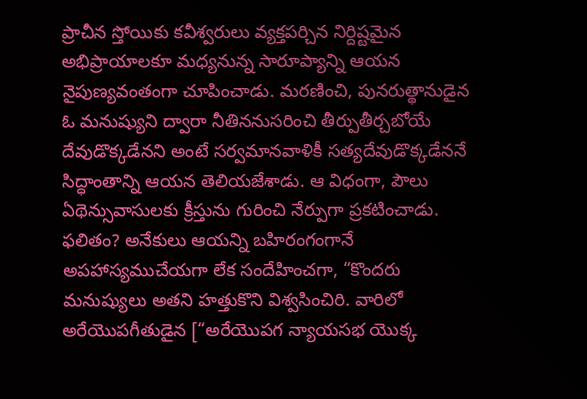ప్రాచీన స్తోయికు కవీశ్వరులు వ్యక్తపర్చిన నిర్దిష్టమైన అభిప్రాయాలకూ మధ్యనున్న సారూప్యాన్ని ఆయన నైపుణ్యవంతంగా చూపించాడు. మరణించి, పునరుత్థానుడైన ఓ మనుష్యుని ద్వారా నీతిననుసరించి తీర్పుతీర్చబోయే దేవుడొక్కడేనని అంటే సర్వమానవాళికీ సత్యదేవుడొక్కడేననే సిద్ధాంతాన్ని ఆయన తెలియజేశాడు. ఆ విధంగా, పౌలు ఏథెన్సువాసులకు క్రీస్తును గురించి నేర్పుగా ప్రకటించాడు. ఫలితం? అనేకులు ఆయన్ని బహిరంగంగానే అపహాస్యముచేయగా లేక సందేహించగా, “కొందరు మనుష్యులు అతని హత్తుకొని విశ్వసించిరి. వారిలో అరేయొపగీతుడైన [“అరేయొపగ న్యాయసభ యొక్క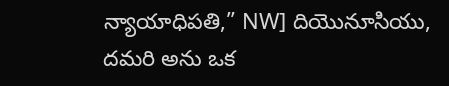న్యాయాధిపతి,” NW] దియొనూసియు, దమరి అను ఒక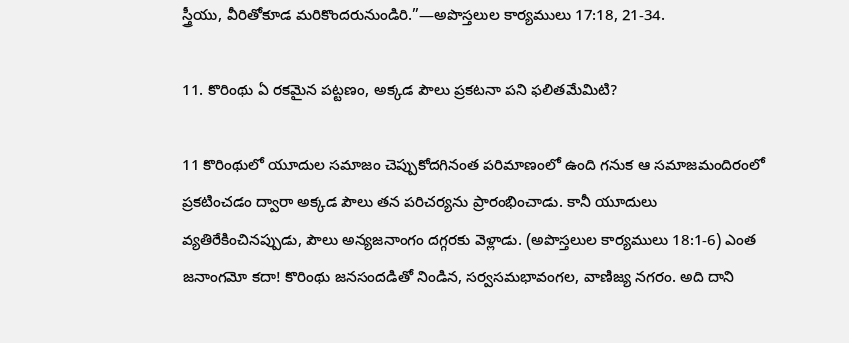స్త్రీయు, వీరితోకూడ మరికొందరునుండిరి.”—అపొస్తలుల కార్యములు 17:18, 21-34.

11. కొరింథు ఏ రకమైన పట్టణం, అక్కడ పౌలు ప్రకటనా పని ఫలితమేమిటి?

11 కొరింథులో యూదుల సమాజం చెప్పుకోదగినంత పరిమాణంలో ఉంది గనుక ఆ సమాజమందిరంలో ప్రకటించడం ద్వారా అక్కడ పౌలు తన పరిచర్యను ప్రారంభించాడు. కానీ యూదులు వ్యతిరేకించినప్పుడు, పౌలు అన్యజనాంగం దగ్గరకు వెళ్లాడు. (అపొస్తలుల కార్యములు 18:1-6) ఎంత జనాంగమో కదా! కొరింథు జనసందడితో నిండిన, సర్వసమభావంగల, వాణిజ్య నగరం. అది దాని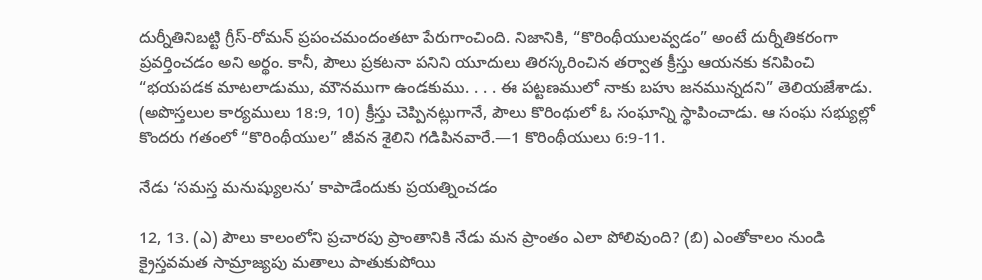దుర్నీతినిబట్టి గ్రీస్‌-రోమన్‌ ప్రపంచమందంతటా పేరుగాంచింది. నిజానికి, “కొరింథీయులవ్వడం” అంటే దుర్నీతికరంగా ప్రవర్తించడం అని అర్థం. కానీ, పౌలు ప్రకటనా పనిని యూదులు తిరస్కరించిన తర్వాత క్రీస్తు ఆయనకు కనిపించి “భయపడక మాటలాడుము, మౌనముగా ఉండకుము. . . . ఈ పట్టణములో నాకు బహు జనమున్నదని” తెలియజేశాడు. (అపొస్తలుల కార్యములు 18:9, 10) క్రీస్తు చెప్పినట్లుగానే, పౌలు కొరింథులో ఓ సంఘాన్ని స్థాపించాడు. ఆ సంఘ సభ్యుల్లో కొందరు గతంలో “కొరింథీయుల” జీవన శైలిని గడిపినవారే.—1 కొరింథీయులు 6:9-11.

నేడు ‘సమస్త మనుష్యులను’ కాపాడేందుకు ప్రయత్నించడం

12, 13. (ఎ) పౌలు కాలంలోని ప్రచారపు ప్రాంతానికి నేడు మన ప్రాంతం ఎలా పోలివుంది? (బి) ఎంతోకాలం నుండి క్రైస్తవమత సామ్రాజ్యపు మతాలు పాతుకుపోయి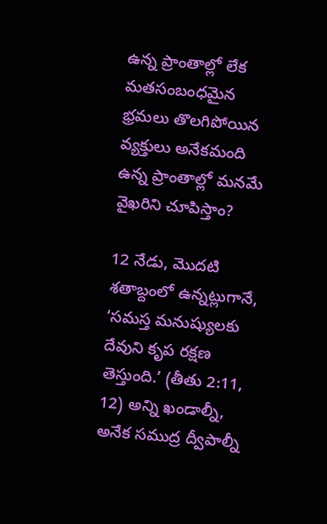ఉన్న ప్రాంతాల్లో లేక మతసంబంధమైన భ్రమలు తొలగిపోయిన వ్యక్తులు అనేకమంది ఉన్న ప్రాంతాల్లో మనమే వైఖరిని చూపిస్తాం?

12 నేడు, మొదటి శతాబ్దంలో ఉన్నట్లుగానే, ‘సమస్త మనుష్యులకు దేవుని కృప రక్షణ తెస్తుంది.’ (తీతు 2:11, 12) అన్ని ఖండాల్నీ, అనేక సముద్ర ద్వీపాల్నీ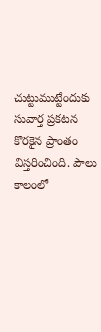చుట్టుముట్టేందుకు సువార్త ప్రకటన కొరకైన ప్రాంతం విస్తరించింది. పౌలు కాలంలో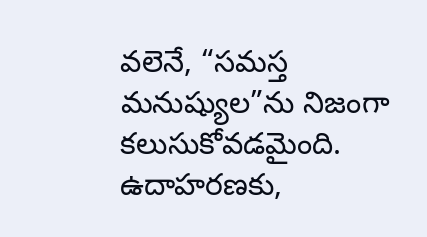వలెనే, “సమస్త మనుష్యుల”ను నిజంగా కలుసుకోవడమైంది. ఉదాహరణకు,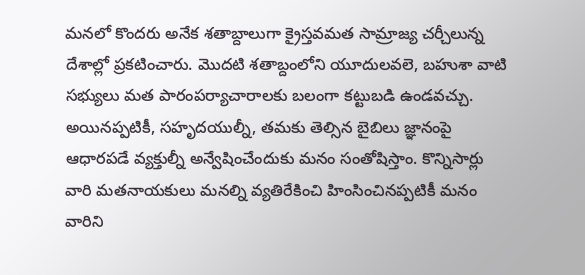మనలో కొందరు అనేక శతాబ్దాలుగా క్రైస్తవమత సామ్రాజ్య చర్చీలున్న దేశాల్లో ప్రకటించారు. మొదటి శతాబ్దంలోని యూదులవలె, బహుశా వాటి సభ్యులు మత పారంపర్యాచారాలకు బలంగా కట్టుబడి ఉండవచ్చు. అయినప్పటికీ, సహృదయుల్నీ, తమకు తెల్సిన బైబిలు జ్ఞానంపై ఆధారపడే వ్యక్తుల్నీ అన్వేషించేందుకు మనం సంతోషిస్తాం. కొన్నిసార్లు వారి మతనాయకులు మనల్ని వ్యతిరేకించి హింసించినప్పటికీ మనం వారిని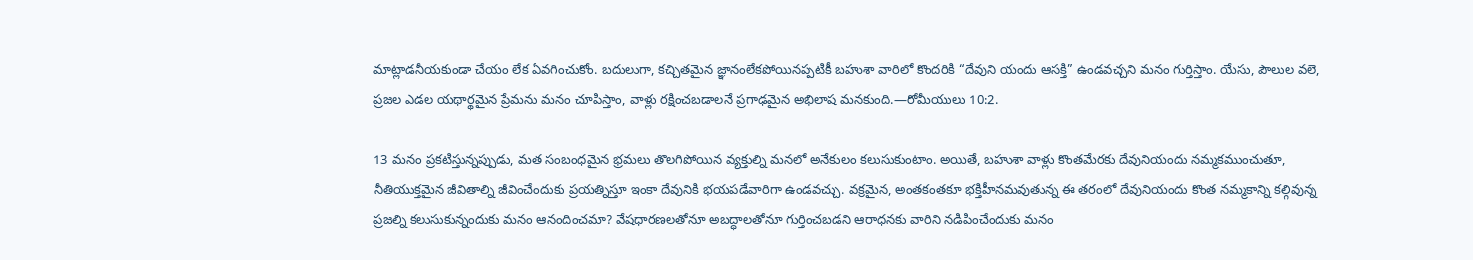మాట్లాడనీయకుండా చేయం లేక ఏవగించుకోం. బదులుగా, కచ్చితమైన జ్ఞానంలేకపోయినప్పటికీ బహుశా వారిలో కొందరికి “దేవుని యందు ఆసక్తి” ఉండవచ్చని మనం గుర్తిస్తాం. యేసు, పౌలుల వలె, ప్రజల ఎడల యథార్థమైన ప్రేమను మనం చూపిస్తాం, వాళ్లు రక్షించబడాలనే ప్రగాఢమైన అభిలాష మనకుంది.—రోమీయులు 10:2.

13 మనం ప్రకటిస్తున్నప్పుడు, మత సంబంధమైన భ్రమలు తొలగిపోయిన వ్యక్తుల్ని మనలో అనేకులం కలుసుకుంటాం. అయితే, బహుశా వాళ్లు కొంతమేరకు దేవునియందు నమ్మకముంచుతూ, నీతియుక్తమైన జీవితాల్ని జీవించేందుకు ప్రయత్నిస్తూ ఇంకా దేవునికి భయపడేవారిగా ఉండవచ్చు. వక్రమైన, అంతకంతకూ భక్తిహీనమవుతున్న ఈ తరంలో దేవునియందు కొంత నమ్మకాన్ని కల్గివున్న ప్రజల్ని కలుసుకున్నందుకు మనం ఆనందించమా? వేషధారణలతోనూ అబద్ధాలతోనూ గుర్తించబడని ఆరాధనకు వారిని నడిపించేందుకు మనం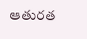ఆతురత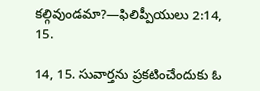కల్గివుండమా?—ఫిలిప్పీయులు 2:14, 15.

14, 15. సువార్తను ప్రకటించేందుకు ఓ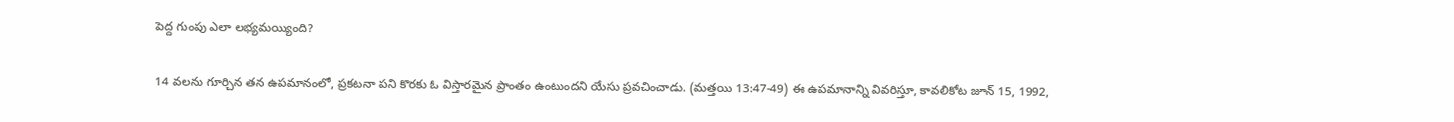పెద్ద గుంపు ఎలా లభ్యమయ్యింది?

14 వలను గూర్చిన తన ఉపమానంలో, ప్రకటనా పని కొరకు ఓ విస్తారమైన ప్రాంతం ఉంటుందని యేసు ప్రవచించాడు. (మత్తయి 13:47-49) ఈ ఉపమానాన్ని వివరిస్తూ, కావలికోట జూన్‌ 15, 1992,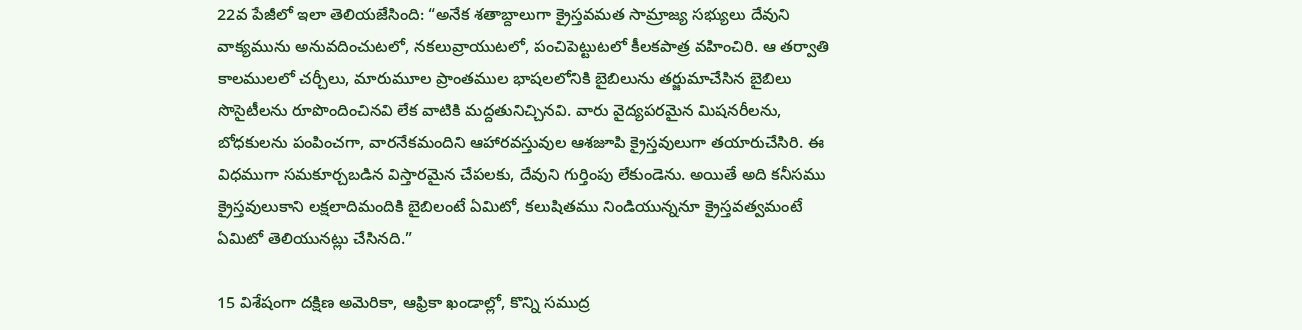22వ పేజీలో ఇలా తెలియజేసింది: “అనేక శతాబ్దాలుగా క్రైస్తవమత సామ్రాజ్య సభ్యులు దేవుని వాక్యమును అనువదించుటలో, నకలువ్రాయుటలో, పంచిపెట్టుటలో కీలకపాత్ర వహించిరి. ఆ తర్వాతి కాలములలో చర్చీలు, మారుమూల ప్రాంతముల భాషలలోనికి బైబిలును తర్జుమాచేసిన బైబిలు సొసైటీలను రూపొందించినవి లేక వాటికి మద్దతునిచ్చినవి. వారు వైద్యపరమైన మిషనరీలను, బోధకులను పంపించగా, వారనేకమందిని ఆహారవస్తువుల ఆశజూపి క్రైస్తవులుగా తయారుచేసిరి. ఈ విధముగా సమకూర్చబడిన విస్తారమైన చేపలకు, దేవుని గుర్తింపు లేకుండెను. అయితే అది కనీసము క్రైస్తవులుకాని లక్షలాదిమందికి బైబిలంటే ఏమిటో, కలుషితము నిండియున్ననూ క్రైస్తవత్వమంటే ఏమిటో తెలియునట్లు చేసినది.”

15 విశేషంగా దక్షిణ అమెరికా, ఆఫ్రికా ఖండాల్లో, కొన్ని సముద్ర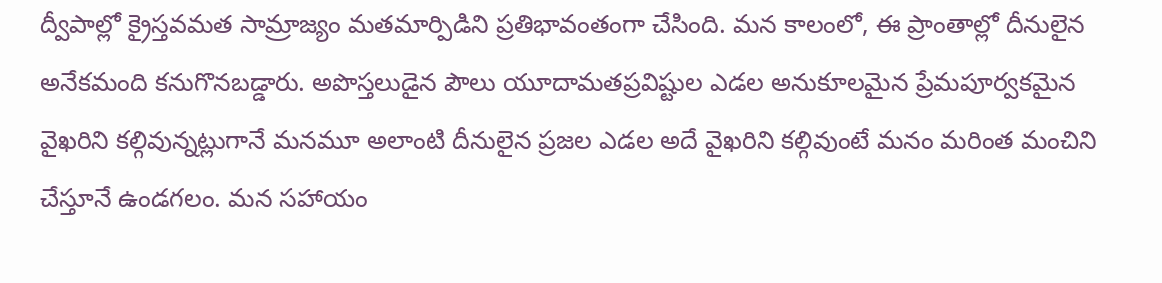ద్వీపాల్లో క్రైస్తవమత సామ్రాజ్యం మతమార్పిడిని ప్రతిభావంతంగా చేసింది. మన కాలంలో, ఈ ప్రాంతాల్లో దీనులైన అనేకమంది కనుగొనబడ్డారు. అపొస్తలుడైన పౌలు యూదామతప్రవిష్టుల ఎడల అనుకూలమైన ప్రేమపూర్వకమైన వైఖరిని కల్గివున్నట్లుగానే మనమూ అలాంటి దీనులైన ప్రజల ఎడల అదే వైఖరిని కల్గివుంటే మనం మరింత మంచిని చేస్తూనే ఉండగలం. మన సహాయం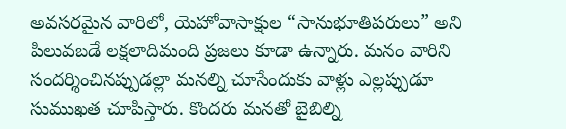అవసరమైన వారిలో, యెహోవాసాక్షుల “సానుభూతిపరులు” అని పిలువబడే లక్షలాదిమంది ప్రజలు కూడా ఉన్నారు. మనం వారిని సందర్శించినప్పుడల్లా మనల్ని చూసేందుకు వాళ్లు ఎల్లప్పుడూ సుముఖత చూపిస్తారు. కొందరు మనతో బైబిల్ని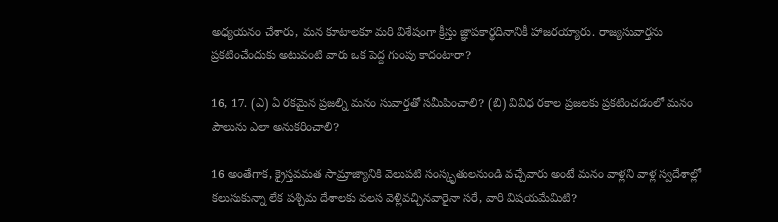అధ్యయనం చేశారు, మన కూటాలకూ మరి విశేషంగా క్రీస్తు జ్ఞాపకార్థదినానికీ హాజరయ్యారు. రాజ్యసువార్తను ప్రకటించేందుకు అటువంటి వారు ఒక పెద్ద గుంపు కాదంటారా?

16, 17. (ఎ) ఏ రకమైన ప్రజల్ని మనం సువార్తతో సమీపించాలి? (బి) వివిధ రకాల ప్రజలకు ప్రకటించడంలో మనం పౌలును ఎలా అనుకరించాలి?

16 అంతేగాక, క్రైస్తవమత సామ్రాజ్యానికి వెలుపటి సంస్కృతులనుండి వచ్చేవారు అంటే మనం వాళ్లని వాళ్ల స్వదేశాల్లో కలుసుకున్నా లేక పశ్చిమ దేశాలకు వలస వెళ్లివచ్చినవారైనా సరే, వారి విషయమేమిటి?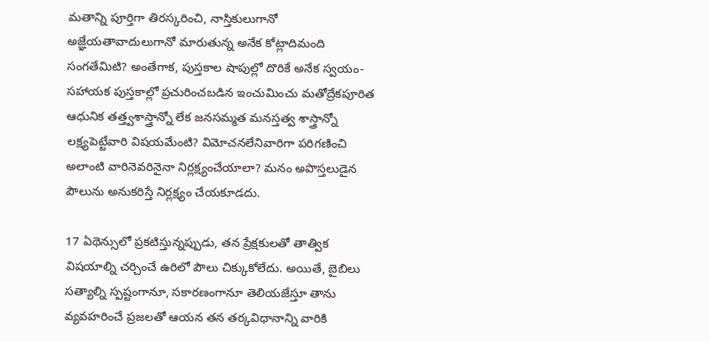మతాన్ని పూర్తిగా తిరస్కరించి, నాస్తికులుగానో అజ్ఞేయతావాదులుగానో మారుతున్న అనేక కోట్లాదిమంది సంగతేమిటి? అంతేగాక, పుస్తకాల షాపుల్లో దొరికే అనేక స్వయం-సహాయక పుస్తకాల్లో ప్రచురించబడిన ఇంచుమించు మతోద్రేకపూరిత ఆధునిక తత్త్వశాస్త్రాన్నో లేక జనసమ్మత మనస్తత్వ శాస్త్రాన్నో లక్ష్యపెట్టేవారి విషయమేంటి? విమోచనలేనివారిగా పరిగణించి అలాంటి వారినెవరినైనా నిర్లక్ష్యంచేయాలా? మనం అపొస్తలుడైన పౌలును అనుకరిస్తే నిర్లక్ష్యం చేయకూడదు.

17 ఏథెన్సులో ప్రకటిస్తున్నప్పుడు, తన ప్రేక్షకులతో తాత్విక విషయాల్ని చర్చించే ఉరిలో పౌలు చిక్కుకోలేదు. అయితే, బైబిలు సత్యాల్ని స్పష్టంగానూ, సకారణంగానూ తెలియజేస్తూ తాను వ్యవహరించే ప్రజలతో ఆయన తన తర్కవిధానాన్ని వారికి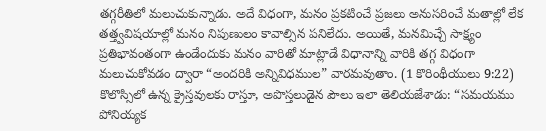తగ్గరీతిలో మలుచుకున్నాడు. అదే విధంగా, మనం ప్రకటించే ప్రజలు అనుసరించే మతాల్లో లేక తత్త్వవిషయాల్లో మనం నిపుణులం కావాల్సిన పనిలేదు. అయితే, మనమిచ్చే సాక్ష్యం ప్రతిభావంతంగా ఉండేందుకు మనం వారితో మాట్లాడే విధానాన్ని వారికి తగ్గ విధంగా మలుచుకోవడం ద్వారా “అందరికి అన్నివిధముల” వారమవుతాం. (1 కొరింథీయులు 9:22) కొలొస్సిలో ఉన్న క్రైస్తవులకు రాస్తూ, అపొస్తలుడైన పౌలు ఇలా తెలియజేశాడు: “సమయము పోనియ్యక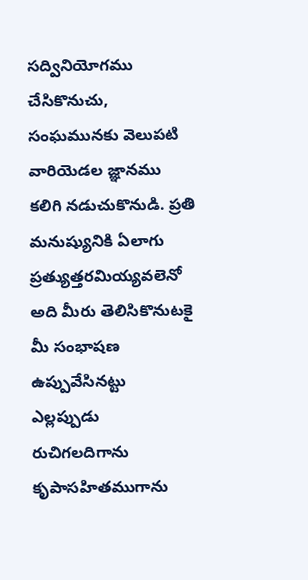సద్వినియోగము చేసికొనుచు, సంఘమునకు వెలుపటి వారియెడల జ్ఞానము కలిగి నడుచుకొనుడి. ప్రతి మనుష్యునికి ఏలాగు ప్రత్యుత్తరమియ్యవలెనో అది మీరు తెలిసికొనుటకై మీ సంభాషణ ఉప్పువేసినట్టు ఎల్లప్పుడు రుచిగలదిగాను కృపాసహితముగాను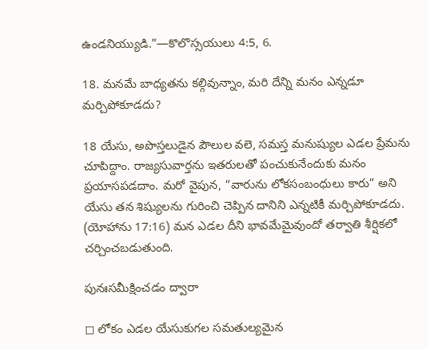ఉండనియ్యుడి.”—కొలొస్సయులు 4:5, 6.

18. మనమే బాధ్యతను కల్గివున్నాం, మరి దేన్ని మనం ఎన్నడూ మర్చిపోకూడదు?

18 యేసు, అపొస్తలుడైన పౌలుల వలె, సమస్త మనుష్యుల ఎడల ప్రేమను చూపిద్దాం. రాజ్యసువార్తను ఇతరులతో పంచుకునేందుకు మనం ప్రయాసపడదాం. మరో వైపున, “వారును లోకసంబంధులు కారు” అని యేసు తన శిష్యులను గురించి చెప్పిన దానిని ఎన్నటికీ మర్చిపోకూడదు. (యోహాను 17:16) మన ఎడల దీని భావమేమైవుందో తర్వాతి శీర్షికలో చర్చించబడుతుంది.

పునఃసమీక్షించడం ద్వారా

◻ లోకం ఎడల యేసుకుగల సమతుల్యమైన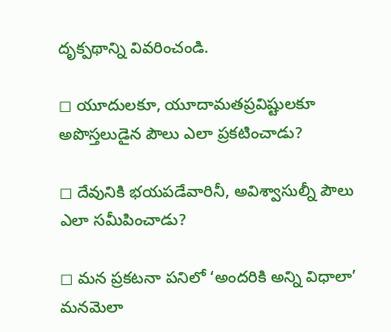దృక్పథాన్ని వివరించండి.

◻ యూదులకూ, యూదామతప్రవిష్టులకూ అపొస్తలుడైన పౌలు ఎలా ప్రకటించాడు?

◻ దేవునికి భయపడేవారినీ, అవిశ్వాసుల్నీ పౌలు ఎలా సమీపించాడు?

◻ మన ప్రకటనా పనిలో ‘అందరికి అన్ని విధాలా’ మనమెలా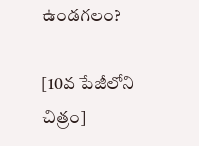ఉండగలం?

[10వ పేజీలోని చిత్రం]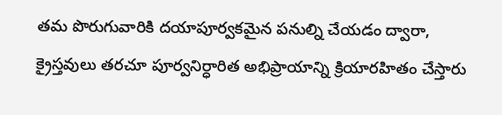తమ పొరుగువారికి దయాపూర్వకమైన పనుల్ని చేయడం ద్వారా, క్రైస్తవులు తరచూ పూర్వనిర్ధారిత అభిప్రాయాన్ని క్రియారహితం చేస్తారు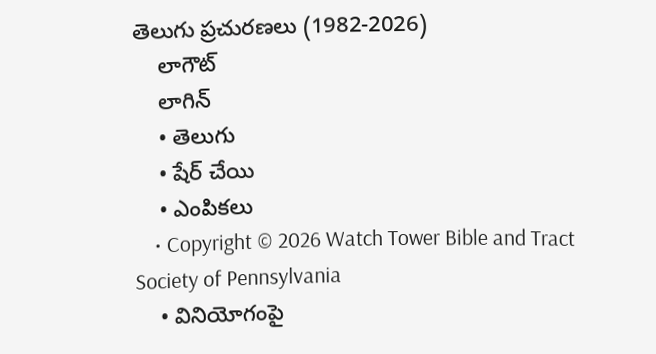తెలుగు ప్రచురణలు (1982-2026)
    లాగౌట్‌
    లాగిన్‌
    • తెలుగు
    • షేర్ చేయి
    • ఎంపికలు
    • Copyright © 2026 Watch Tower Bible and Tract Society of Pennsylvania
    • వినియోగంపై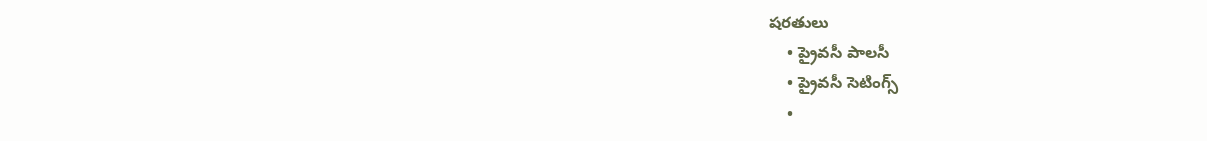షరతులు
    • ప్రైవసీ పాలసీ
    • ప్రైవసీ సెటింగ్స్‌
    •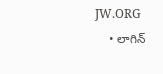JW.ORG
    • లాగిన్‌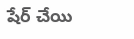షేర్‌ చేయి